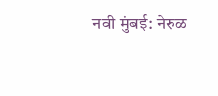नवी मुंबई: नेरुळ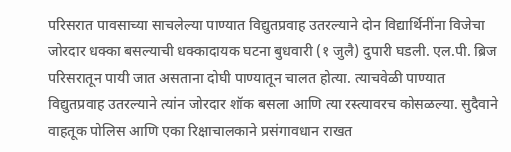परिसरात पावसाच्या साचलेल्या पाण्यात विद्युतप्रवाह उतरल्याने दोन विद्यार्थिनींना विजेचा जोरदार धक्का बसल्याची धक्कादायक घटना बुधवारी (१ जुलै) दुपारी घडली. एल.पी. ब्रिज परिसरातून पायी जात असताना दोघी पाण्यातून चालत होत्या. त्याचवेळी पाण्यात विद्युतप्रवाह उतरल्याने त्यांन जोरदार शॉक बसला आणि त्या रस्त्यावरच कोसळल्या. सुदैवाने वाहतूक पोलिस आणि एका रिक्षाचालकाने प्रसंगावधान राखत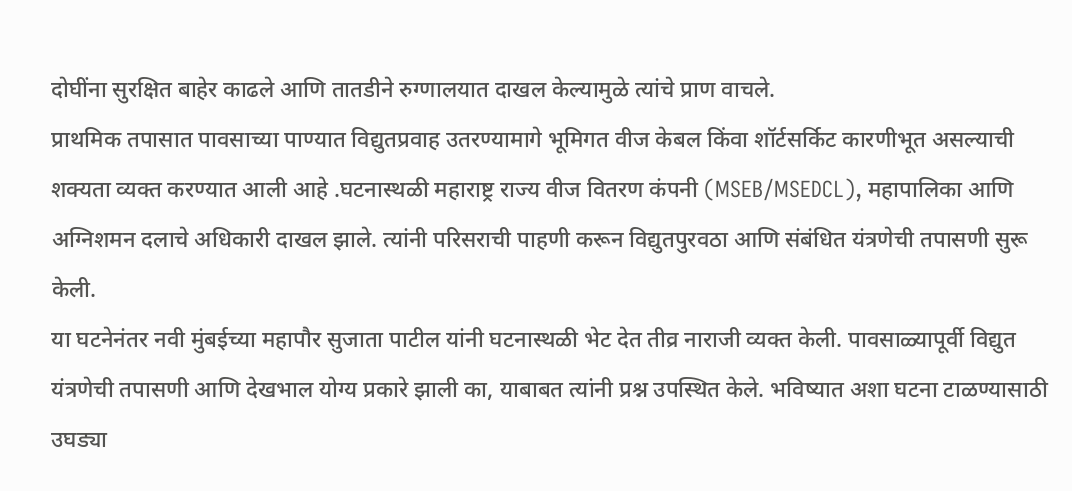दोघींना सुरक्षित बाहेर काढले आणि तातडीने रुग्णालयात दाखल केल्यामुळे त्यांचे प्राण वाचले.
प्राथमिक तपासात पावसाच्या पाण्यात विद्युतप्रवाह उतरण्यामागे भूमिगत वीज केबल किंवा शॉर्टसर्किट कारणीभूत असल्याची शक्यता व्यक्त करण्यात आली आहे .घटनास्थळी महाराष्ट्र राज्य वीज वितरण कंपनी (MSEB/MSEDCL), महापालिका आणि अग्निशमन दलाचे अधिकारी दाखल झाले. त्यांनी परिसराची पाहणी करून विद्युतपुरवठा आणि संबंधित यंत्रणेची तपासणी सुरू केली.
या घटनेनंतर नवी मुंबईच्या महापौर सुजाता पाटील यांनी घटनास्थळी भेट देत तीव्र नाराजी व्यक्त केली. पावसाळ्यापूर्वी विद्युत यंत्रणेची तपासणी आणि देखभाल योग्य प्रकारे झाली का, याबाबत त्यांनी प्रश्न उपस्थित केले. भविष्यात अशा घटना टाळण्यासाठी उघड्या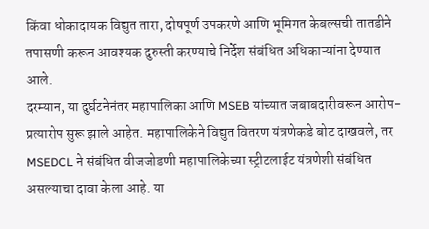किंवा धोकादायक विद्युत तारा, दोषपूर्ण उपकरणे आणि भूमिगत केबल्सची तातडीने तपासणी करून आवश्यक दुरुस्ती करण्याचे निर्देश संबंधित अधिकाऱ्यांना देण्यात आले.
दरम्यान, या दुर्घटनेनंतर महापालिका आणि MSEB यांच्यात जबाबदारीवरून आरोप-प्रत्यारोप सुरू झाले आहेत. महापालिकेने विद्युत वितरण यंत्रणेकडे बोट दाखवले, तर MSEDCL ने संबंधित वीजजोडणी महापालिकेच्या स्ट्रीटलाईट यंत्रणेशी संबंधित असल्याचा दावा केला आहे. या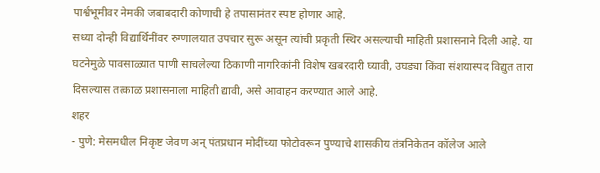पार्श्वभूमीवर नेमकी जबाबदारी कोणाची हे तपासानंतर स्पष्ट होणार आहे.
सध्या दोन्ही विद्यार्थिनींवर रुग्णालयात उपचार सुरू असून त्यांची प्रकृती स्थिर असल्याची माहिती प्रशासनाने दिली आहे. या घटनेमुळे पावसाळ्यात पाणी साचलेल्या ठिकाणी नागरिकांनी विशेष खबरदारी घ्यावी, उघड्या किंवा संशयास्पद विद्युत तारा दिसल्यास तत्काळ प्रशासनाला माहिती द्यावी, असे आवाहन करण्यात आले आहे.
शहर
- पुणे: मेसमधील निकृष्ट जेवण अन् पंतप्रधान मोदींच्या फोटोवरून पुण्याचे शासकीय तंत्रनिकेतन कॉलेज आले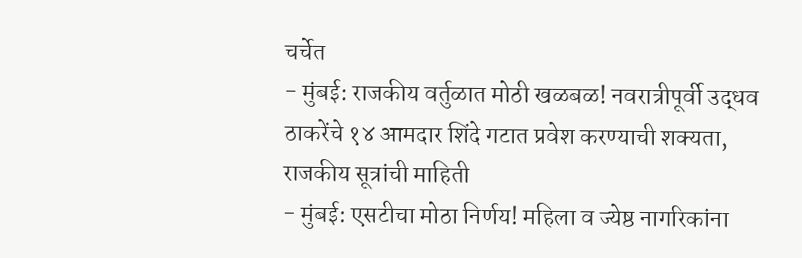चर्चेत
- मुंबई: राजकीय वर्तुळात मोठी खळबळ! नवरात्रीपूर्वी उद्धव ठाकरेंचे १४ आमदार शिंदे गटात प्रवेश करण्याची शक्यता, राजकीय सूत्रांची माहिती
- मुंबई: एसटीचा मोठा निर्णय! महिला व ज्येष्ठ नागरिकांना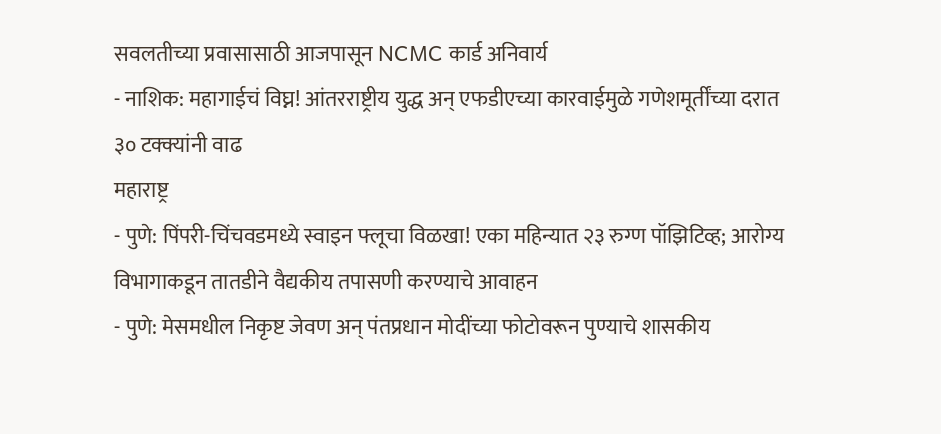सवलतीच्या प्रवासासाठी आजपासून NCMC कार्ड अनिवार्य
- नाशिक: महागाईचं विघ्न! आंतरराष्ट्रीय युद्ध अन् एफडीएच्या कारवाईमुळे गणेशमूर्तींच्या दरात ३० टक्क्यांनी वाढ
महाराष्ट्र
- पुणे: पिंपरी-चिंचवडमध्ये स्वाइन फ्लूचा विळखा! एका महिन्यात २३ रुग्ण पॉझिटिव्ह; आरोग्य विभागाकडून तातडीने वैद्यकीय तपासणी करण्याचे आवाहन
- पुणे: मेसमधील निकृष्ट जेवण अन् पंतप्रधान मोदींच्या फोटोवरून पुण्याचे शासकीय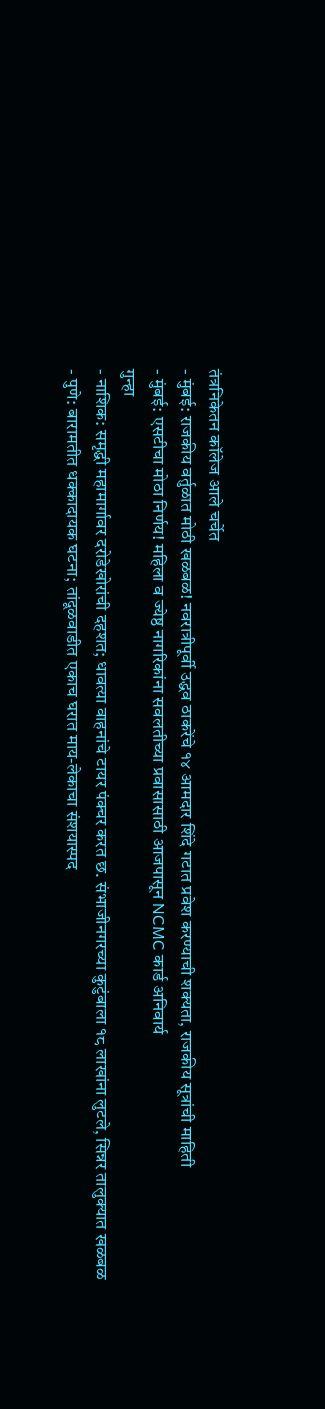तंत्रनिकेतन कॉलेज आले चर्चेत
- मुंबई: राजकीय वर्तुळात मोठी खळबळ! नवरात्रीपूर्वी उद्धव ठाकरेंचे १४ आमदार शिंदे गटात प्रवेश करण्याची शक्यता, राजकीय सूत्रांची माहिती
- मुंबई: एसटीचा मोठा निर्णय! महिला व ज्येष्ठ नागरिकांना सवलतीच्या प्रवासासाठी आजपासून NCMC कार्ड अनिवार्य
गुन्हा
- नाशिक: समृद्धी महामार्गावर दरोडेखोरांची दहशत; धावत्या वाहनांचे टायर पंक्चर करत छ. संभाजीनगरच्या कुटुंबाला १८ लाखांना लुटले, सिन्नर तालुक्यात खळबळ
- पुणे: बारामतीत धक्कादायक घटना; तांदूळवाडीत एकाच घरात माय-लेकाचा संशयास्पद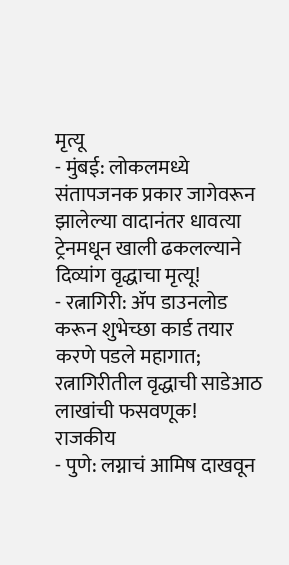मृत्यू
- मुंबई: लोकलमध्ये संतापजनक प्रकार जागेवरून झालेल्या वादानंतर धावत्या ट्रेनमधून खाली ढकलल्याने दिव्यांग वृद्धाचा मृत्यू!
- रत्नागिरी: ॲप डाउनलोड करून शुभेच्छा कार्ड तयार करणे पडले महागात; रत्नागिरीतील वृद्धाची साडेआठ लाखांची फसवणूक!
राजकीय
- पुणे: लग्नाचं आमिष दाखवून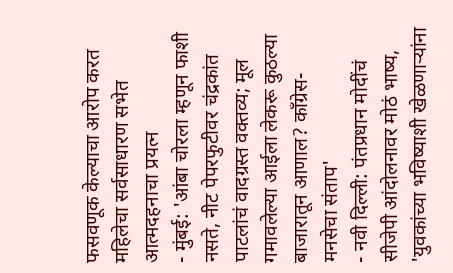फसवणूक केल्याचा आरोप करत महिलेचा सर्वसाधारण सभेत आत्मदहनाचा प्रयत्न
- मुंबई: 'आंबा चोरला म्हणून फाशी नसते, नीट पेपरफुटीवर चंद्रकांत पाटलांचं वादग्रस्त वक्तव्य; मूल गमावलेल्या आईला लेकरू कुठल्या बाजारातून आणाल? काँग्रेस-मनसेचा संताप'
- नवी दिल्ली: पंतप्रधान मोदींचं सीजेपी आंदोलनावर मोठं भाष्य, 'युवकांच्या भविष्याशी खेळणाऱ्यांना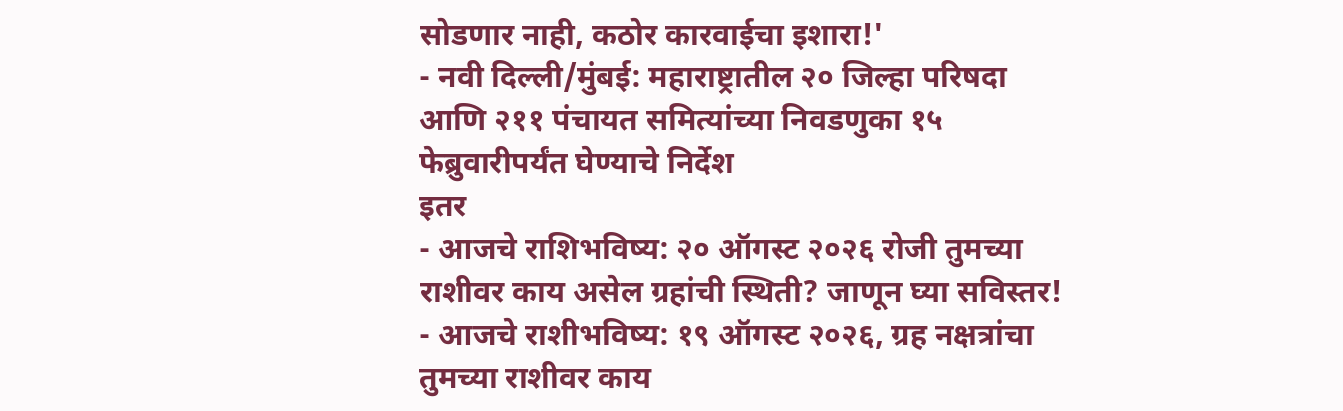सोडणार नाही, कठोर कारवाईचा इशारा!'
- नवी दिल्ली/मुंबई: महाराष्ट्रातील २० जिल्हा परिषदा आणि २११ पंचायत समित्यांच्या निवडणुका १५ फेब्रुवारीपर्यंत घेण्याचे निर्देश
इतर
- आजचे राशिभविष्य: २० ऑगस्ट २०२६ रोजी तुमच्या राशीवर काय असेल ग्रहांची स्थिती? जाणून घ्या सविस्तर!
- आजचे राशीभविष्य: १९ ऑगस्ट २०२६, ग्रह नक्षत्रांचा तुमच्या राशीवर काय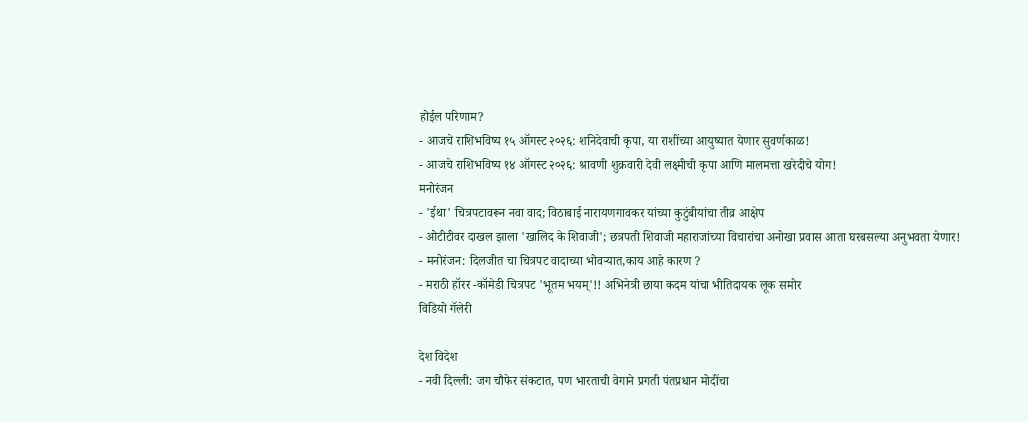होईल परिणाम?
- आजचे राशिभविष्य १५ ऑगस्ट २०२६: शनिदेवाची कृपा, या राशींच्या आयुष्यात येणार सुवर्णकाळ!
- आजचे राशिभविष्य १४ ऑगस्ट २०२६: श्रावणी शुक्रवारी देवी लक्ष्मीची कृपा आणि मालमत्ता खरेदीचे योग!
मनोरंजन
- 'ईथा' चित्रपटावरून नवा वाद; विठाबाई नारायणगावकर यांच्या कुटुंबीयांचा तीव्र आक्षेप
- ओटीटीवर दाखल झाला 'खालिद के शिवाजी'; छत्रपती शिवाजी महाराजांच्या विचारांचा अनोखा प्रवास आता घरबसल्या अनुभवता येणार!
- मनोरंजन: दिलजीत चा चित्रपट वादाच्या भोवऱ्यात,काय आहे कारण ?
- मराठी हॉरर -कॉमेडी चित्रपट 'भूतम भयम्'!! अभिनेत्री छाया कदम यांचा भीतिदायक लूक समोर
विडियो गॅलेरी

देश विदेश
- नवी दिल्ली: जग चौफेर संकटात, पण भारताची वेगाने प्रगती पंतप्रधान मोदींचा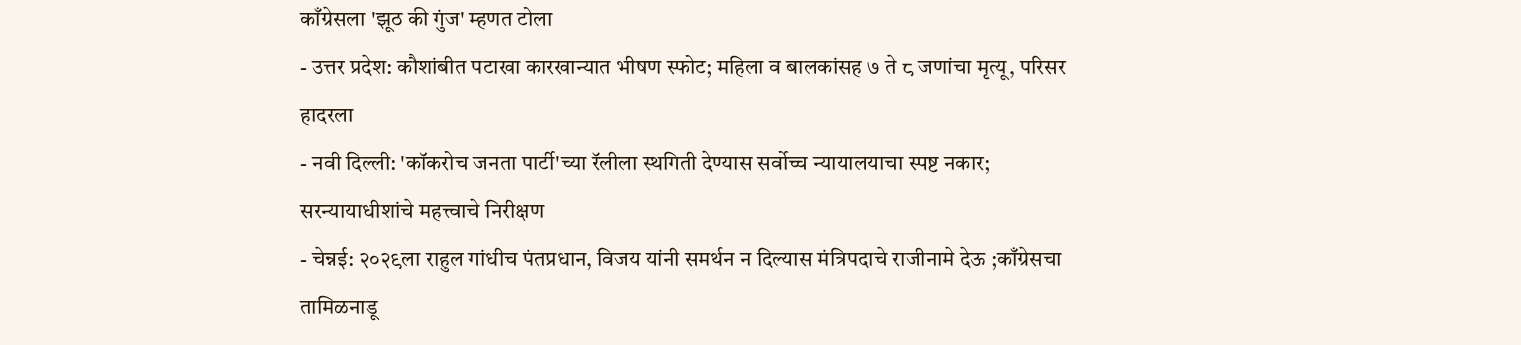काँग्रेसला 'झूठ की गुंज' म्हणत टोला
- उत्तर प्रदेश: कौशांबीत पटाखा कारखान्यात भीषण स्फोट; महिला व बालकांसह ७ ते ८ जणांचा मृत्यू, परिसर हादरला
- नवी दिल्ली: 'कॉकरोच जनता पार्टी'च्या रॅलीला स्थगिती देण्यास सर्वोच्च न्यायालयाचा स्पष्ट नकार; सरन्यायाधीशांचे महत्त्वाचे निरीक्षण
- चेन्नई: २०२९ला राहुल गांधीच पंतप्रधान, विजय यांनी समर्थन न दिल्यास मंत्रिपदाचे राजीनामे देऊ ;काँग्रेसचा तामिळनाडू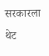सरकारला थेट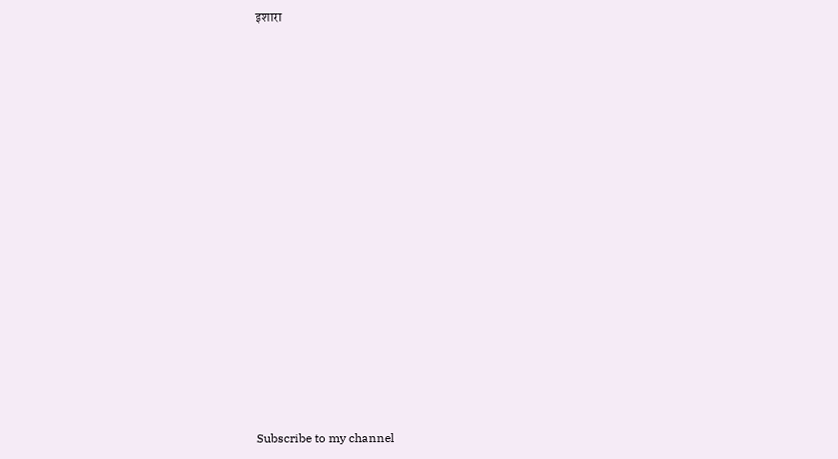इशारा


























Subscribe to my channel